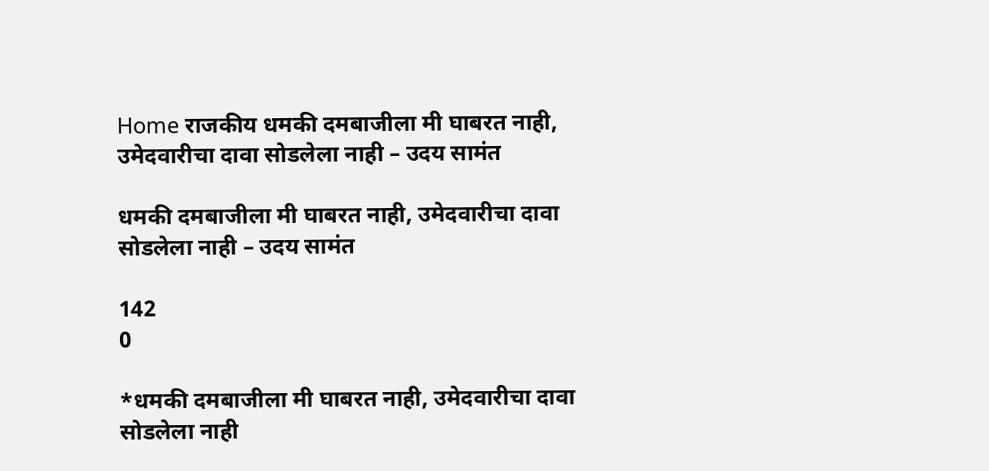Home राजकीय धमकी दमबाजीला मी घाबरत नाही, उमेदवारीचा दावा सोडलेला नाही – उदय सामंत

धमकी दमबाजीला मी घाबरत नाही, उमेदवारीचा दावा सोडलेला नाही – उदय सामंत

142
0

*धमकी दमबाजीला मी घाबरत नाही, उमेदवारीचा दावा सोडलेला नाही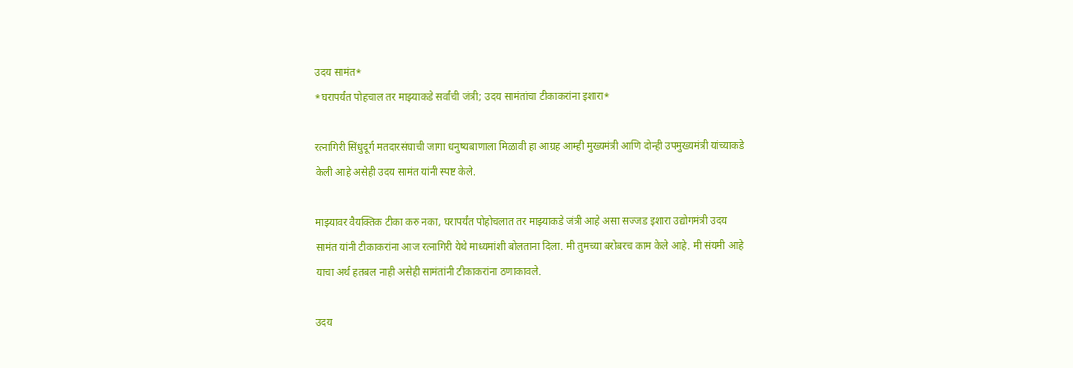उदय सामंत*
*घरापर्यंत पोहचाल तर माझ्याकडे सर्वांची जंत्री; उदय सामंतांचा टीकाकरांना इशारा*

रत्नागिरी सिंधुदूर्ग मतदारसंघाची जागा धनुष्यबाणाला मिळावी हा आग्रह आम्ही मुख्यमंत्री आणि दोन्ही उपमुख्यमंत्री यांच्याकडे केली आहे असेही उदय सामंत यांनी स्पष्ट केले.

माझ्यावर वैयक्तिक टीका करु नका, घरापर्यंत पोहोचलात तर माझ्याकडे जंत्री आहे असा सज्जड इशारा उद्योगमंत्री उदय सामंत यांनी टीकाकरांना आज रत्नागिरी येथे माध्यमांशी बोलताना दिला. मी तुमच्या बरोबरच काम केले आहे. मी संयमी आहे याचा अर्थ हतबल नाही असेही सामंतांनी टीकाकरांना ठणाकावले.

उदय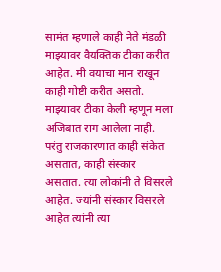सामंत म्हणाले काही नेते मंडळी माझ्यावर वैयक्तिक टीका करीत आहेत. मी वयाचा मान राखून काही गोष्टी करीत असतो. माझ्यावर टीका केली म्हणून मला अजिबात राग आलेला नाही. परंतु राजकारणात काही संकेत असतात, काही संस्कार असतात. त्या लोकांनी ते विसरले आहेत. ज्यांनी संस्कार विसरले आहेत त्यांनी त्या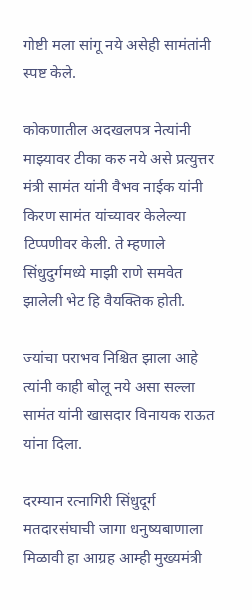गोष्टी मला सांगू नये असेही सामंतांनी स्पष्ट केले.

कोकणातील अदखलपत्र नेत्यांनी माझ्यावर टीका करु नये असे प्रत्युत्तर मंत्री सामंत यांनी वैभव नाईक यांनी किरण सामंत यांच्यावर केलेल्या टिप्पणीवर केली. ते म्हणाले सिंधुदुर्गमध्ये माझी राणे समवेत झालेली भेट हि वैयक्तिक होती.

ज्यांचा पराभव निश्चित झाला आहे त्यांनी काही बोलू नये असा सल्ला सामंत यांनी खासदार विनायक राऊत यांना दिला.

दरम्यान रत्नागिरी सिंधुदूर्ग मतदारसंघाची जागा धनुष्यबाणाला मिळावी हा आग्रह आम्ही मुख्यमंत्री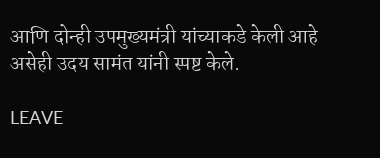आणि दोन्ही उपमुख्यमंत्री यांच्याकडे केली आहे असेही उदय सामंत यांनी स्पष्ट केले.

LEAVE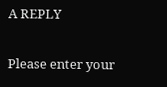A REPLY

Please enter your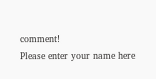comment!
Please enter your name here